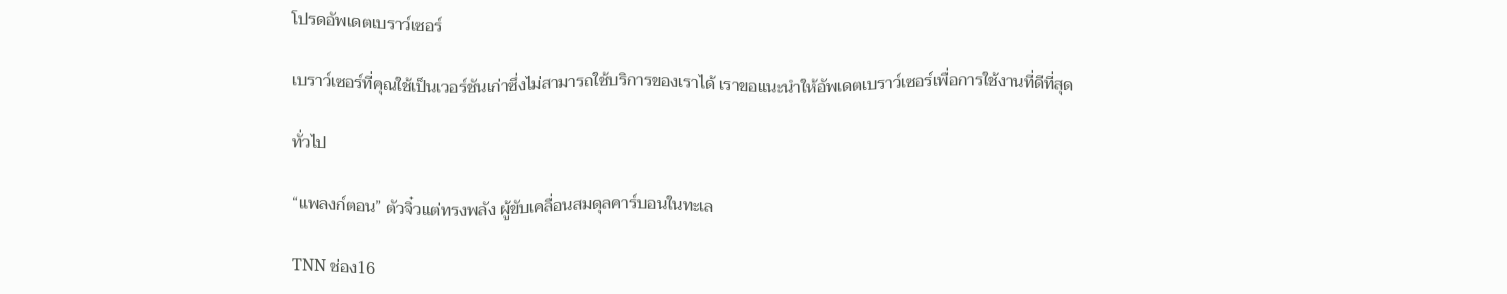โปรดอัพเดตเบราว์เซอร์

เบราว์เซอร์ที่คุณใช้เป็นเวอร์ชันเก่าซึ่งไม่สามารถใช้บริการของเราได้ เราขอแนะนำให้อัพเดตเบราว์เซอร์เพื่อการใช้งานที่ดีที่สุด

ทั่วไป

“แพลงก์ตอน” ตัวจิ๋วแต่ทรงพลัง ผู้ขับเคลื่อนสมดุลคาร์บอนในทะเล

TNN ช่อง16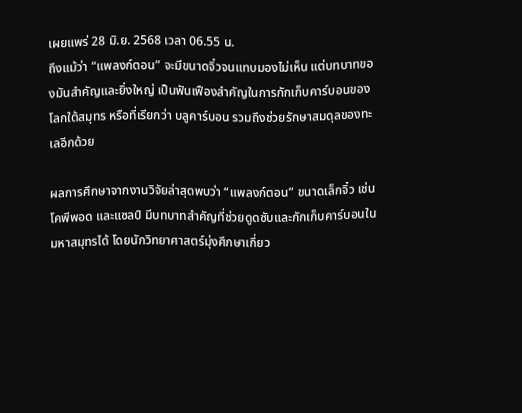เผยแพร่ 28 มิ.ย. 2568 เวลา 06.55 น.
ถึงแม้ว่า “แพลงก์ตอน” จะมีขนาดจิ๋วจนแทบมองไม่เห็น แต่บทบาทของมันสำคัญและยิ่งใหญ่ เป็นฟันเฟืองสำคัญในการกักเก็บคาร์บอนของโลกใต้สมุทร หรือที่เรียกว่า บลูคาร์บอน รวมถึงช่วยรักษาสมดุลของทะเลอีกด้วย

ผลการศึกษาจากงานวิจัยล่าสุดพบว่า “แพลงก์ตอน” ขนาดเล็กจิ๋ว เช่น โคพีพอด และแซลป์ มีบทบาทสำคัญที่ช่วยดูดซับและกักเก็บคาร์บอนในมหาสมุทรได้ โดยนักวิทยาศาสตร์มุ่งศึกษาเกี่ยว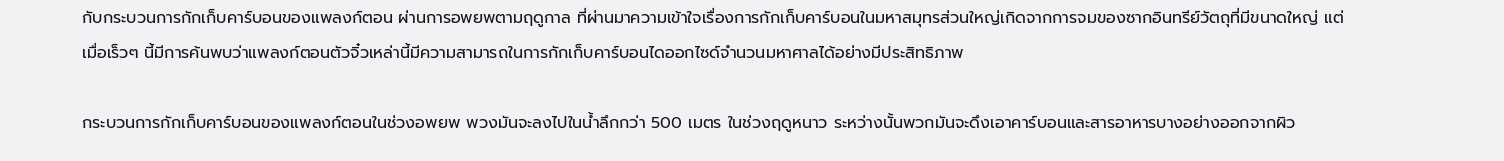กับกระบวนการกักเก็บคาร์บอนของแพลงก์ตอน ผ่านการอพยพตามฤดูกาล ที่ผ่านมาความเข้าใจเรื่องการกักเก็บคาร์บอนในมหาสมุทรส่วนใหญ่เกิดจากการจมของซากอินทรีย์วัตถุที่มีขนาดใหญ่ แต่เมื่อเร็วๆ นี้มีการค้นพบว่าแพลงก์ตอนตัวจิ๋วเหล่านี้มีความสามารถในการกักเก็บคาร์บอนไดออกไซด์จำนวนมหาศาลได้อย่างมีประสิทธิภาพ

กระบวนการกักเก็บคาร์บอนของแพลงก์ตอนในช่วงอพยพ พวงมันจะลงไปในน้ำลึกกว่า 500 เมตร ในช่วงฤดูหนาว ระหว่างนั้นพวกมันจะดึงเอาคาร์บอนและสารอาหารบางอย่างออกจากผิว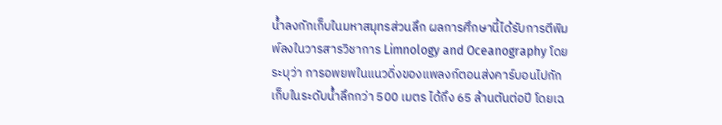น้ำลงกักเก็บในมหาสมุทรส่วนลึก ผลการศึกษานี้ได้รับการตีพิมพ์ลงในวารสารวิชาการ Limnology and Oceanography โดยระบุว่า การอพยพในแนวดิ่งของแพลงก์ตอนส่งคาร์บอนไปกักเก็บในระดับน้ำลึกกว่า 500 เมตร ได้ถึง 65 ล้านตันต่อปี โดยเฉ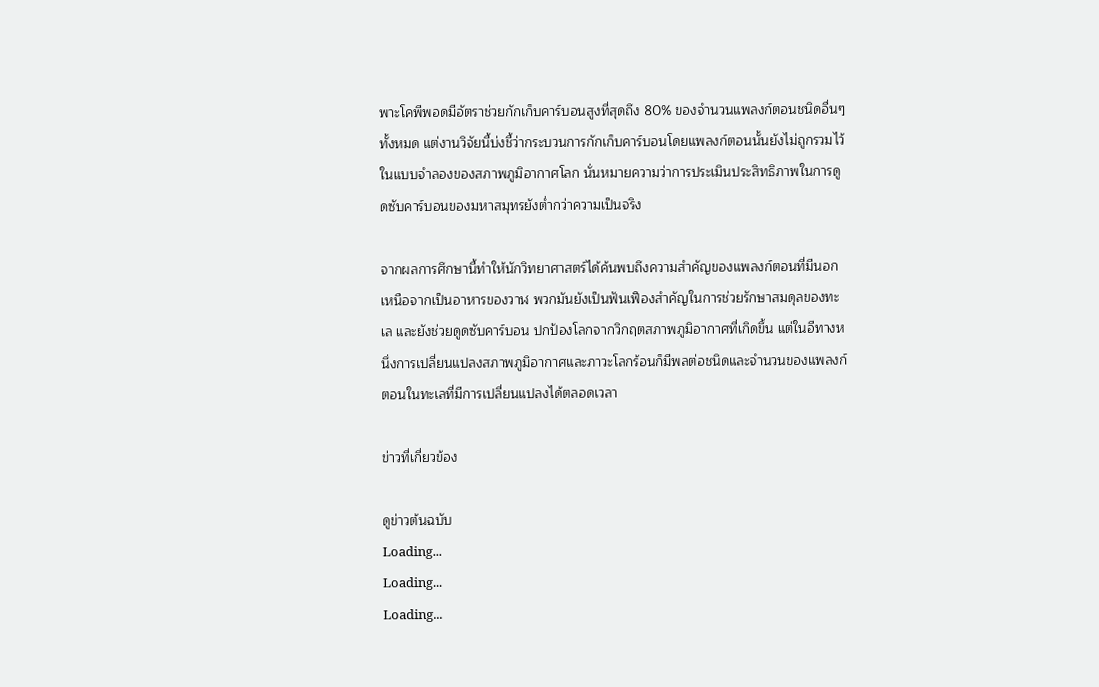พาะโคพีพอดมีอัตราช่วยกักเก็บคาร์บอนสูงที่สุดถึง 80% ของจำนวนแพลงก์ตอนชนิดอื่นๆ ทั้งหมด แต่งานวิจัยนี้บ่งชี้ว่ากระบวนการกักเก็บคาร์บอนโดยแพลงก์ตอนนั้นยังไม่ถูกรวมไว้ในแบบจำลองของสภาพภูมิอากาศโลก นั่นหมายความว่าการประเมินประสิทธิภาพในการดูดซับคาร์บอนของมหาสมุทรยังต่ำกว่าความเป็นจริง

จากผลการศึกษานี้ทำให้นักวิทยาศาสตร์ได้ค้นพบถึงความสำคัญของแพลงก์ตอนที่มีนอกเหนือจากเป็นอาหารของวาฬ พวกมันยังเป็นฟันเฟืองสำคัญในการช่วยรักษาสมดุลของทะเล และยังช่วยดูดซับคาร์บอน ปกป้องโลกจากวิกฤตสภาพภูมิอากาศที่เกิดขึ้น แต่ในอีทางหนึ่งการเปลี่ยนแปลงสภาพภูมิอากาศและภาวะโลกร้อนก็มีพลต่อชนิดและจำนวนของแพลงก์ตอนในทะเลที่มีการเปลี่ยนแปลงได้ตลอดเวลา

ข่าวที่เกี่ยวข้อง

ดูข่าวต้นฉบับ
Loading...
Loading...
Loading...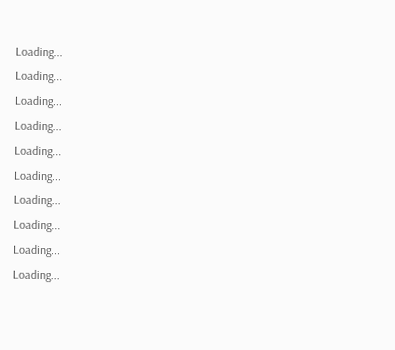Loading...
Loading...
Loading...
Loading...
Loading...
Loading...
Loading...
Loading...
Loading...
Loading...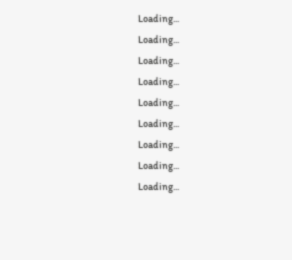Loading...
Loading...
Loading...
Loading...
Loading...
Loading...
Loading...
Loading...
Loading...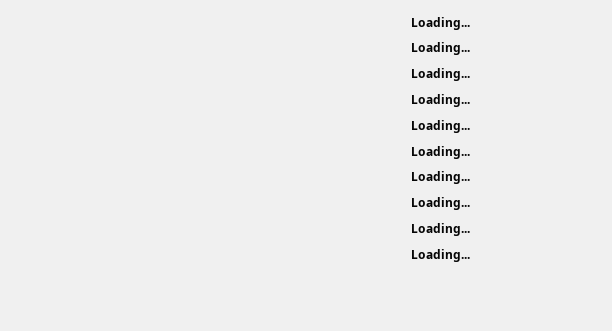Loading...
Loading...
Loading...
Loading...
Loading...
Loading...
Loading...
Loading...
Loading...
Loading...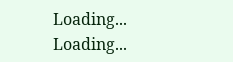Loading...
Loading...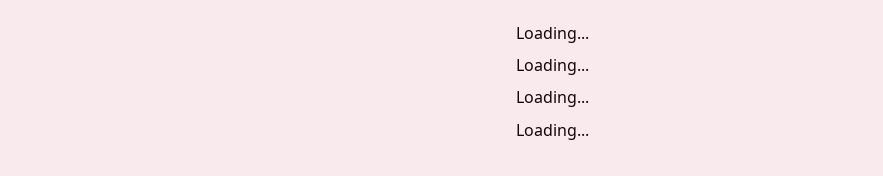Loading...
Loading...
Loading...
Loading...